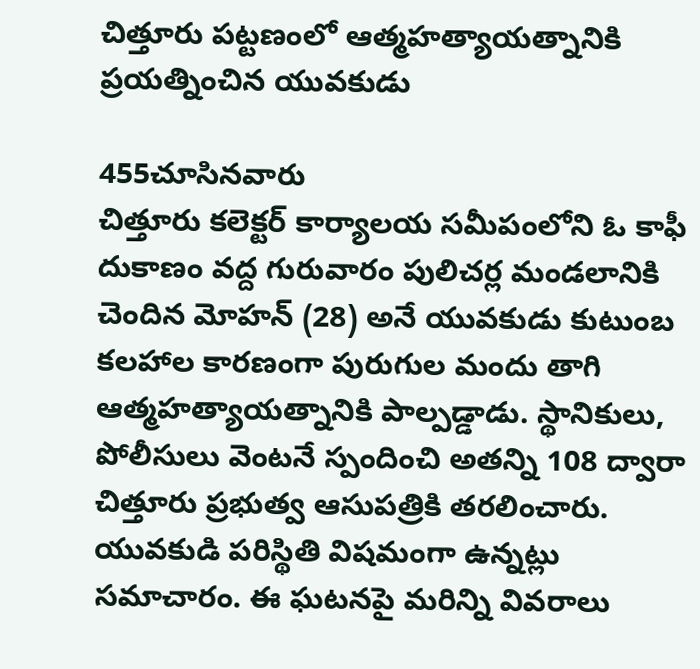చిత్తూరు పట్టణంలో ఆత్మహత్యాయత్నానికి ప్రయత్నించిన యువకుడు

455చూసినవారు
చిత్తూరు కలెక్టర్ కార్యాలయ సమీపంలోని ఓ కాఫీ దుకాణం వద్ద గురువారం పులిచర్ల మండలానికి చెందిన మోహన్ (28) అనే యువకుడు కుటుంబ కలహాల కారణంగా పురుగుల మందు తాగి ఆత్మహత్యాయత్నానికి పాల్పడ్డాడు. స్థానికులు, పోలీసులు వెంటనే స్పందించి అతన్ని 108 ద్వారా చిత్తూరు ప్రభుత్వ ఆసుపత్రికి తరలించారు. యువకుడి పరిస్థితి విషమంగా ఉన్నట్లు సమాచారం. ఈ ఘటనపై మరిన్ని వివరాలు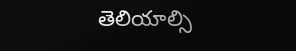తెలియాల్సి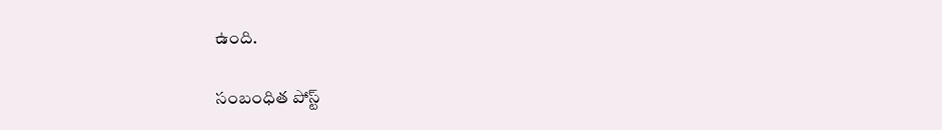ఉంది.

సంబంధిత పోస్ట్